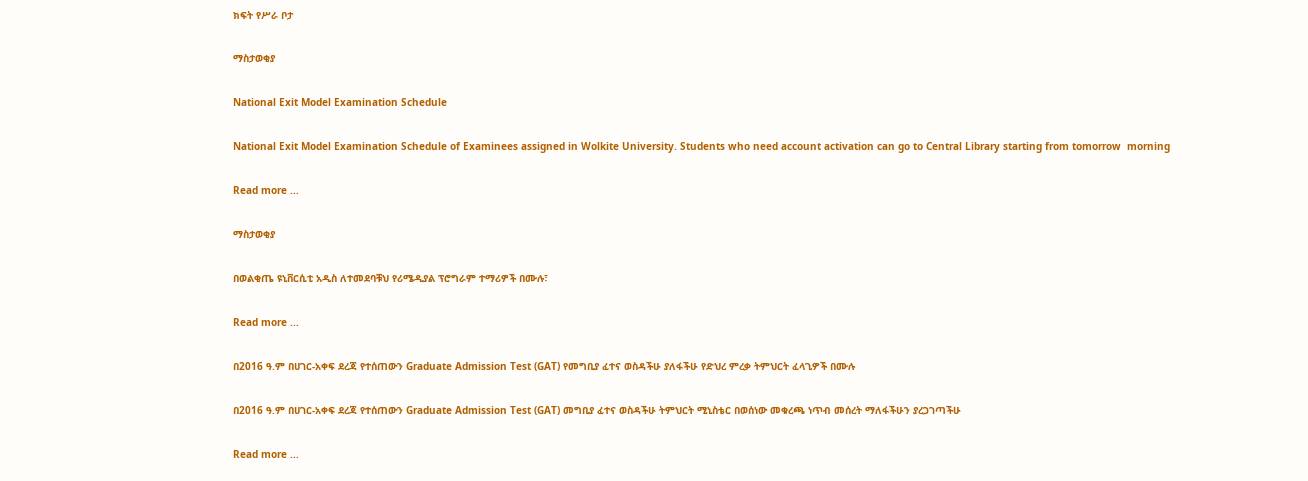ክፍት የሥራ ቦታ

ማስታወቂያ

National Exit Model Examination Schedule

National Exit Model Examination Schedule of Examinees assigned in Wolkite University. Students who need account activation can go to Central Library starting from tomorrow  morning

Read more ...

ማስታወቂያ

በወልቂጤ ዩኒቨርሲቲ አዲስ ለተመደባቹህ የሪሜዲያል ፕሮግራም ተማሪዎች በሙሉ፣

Read more ...

በ2016 ዓ.ም በሀገር-አቀፍ ደረጃ የተሰጠውን Graduate Admission Test (GAT) የመግቢያ ፈተና ወስዳችሁ ያለፋችሁ የድህረ ምረቃ ትምህርት ፈላጊዎች በሙሉ

በ2016 ዓ.ም በሀገር-አቀፍ ደረጃ የተሰጠውን Graduate Admission Test (GAT) መግቢያ ፈተና ወስዳችሁ ትምህርት ሚኒስቴር በወሰነው መቁረጫ ነጥብ መሰረት ማለፋችሁን ያረጋገጣችሁ

Read more ...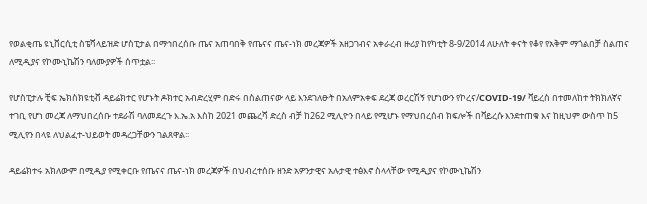የወልቂጤ ዩኒቨርሲቲ ስፔሻላይዝድ ሆስፒታል በማኅበረሰቡ ጤና አጠባበቅ የጤናና ጤና-ነክ መረጃዎች አዘጋገብና አቀራረብ ዙሪያ ከየካቲት 8-9/2014 ለሁለት ቀናት የቆየ የአቅም ማጎልበቻ ስልጠና ለሚዲያና የኮሙኒኬሽን ባለሙያዎች ሰጥቷል፡፡

የሆስፒታሉ ቺፍ ኤክስክዩቲቭ ዳይሬክተር የሆኑት ዶክተር አብድረሂም በድሩ በስልጠናው ላይ እንደገለፁት በአለምአቀፍ ደረጃ ወረርሽኝ የሆነውን የኮረና/COVID-19/ ቫይረስ በተመለከተ ትክክለኛና ተገቢ የሆነ መረጃ ለማህበረሰቡ ተደራሽ ባለመደረጉ እ.ኤ.አ እስከ 2021 መጨረሻ ድረስ ብቻ ከ262 ሚሊዮን በላይ የሚሆኑ የማህበረሰብ ክፍሎች በቫይረሱ እንደተጠቁ እና ከዚህም ውስጥ ከ5 ሚሊየን በላዩ ለህልፈተ-ህይወት መዳረጋቸውን ገልጸዋል፡፡

ዳይሬክተሩ አክለውም በሚዲያ የሚቀርቡ የጤናና ጤና-ነክ መረጃዎች በህብረተሰቡ ዘንድ አዎንታዊና አሉታዊ ተፅእኖ ስላላቸው የሚዲያና የኮሙኒኬሽን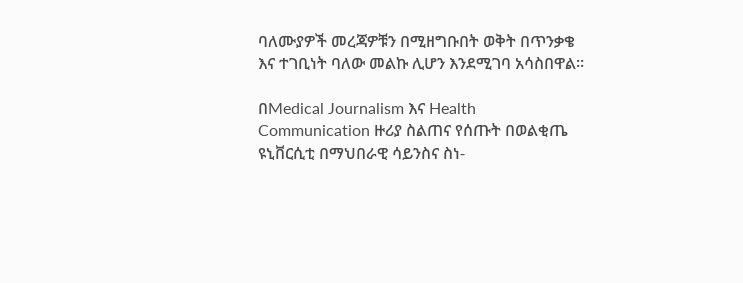ባለሙያዎች መረጃዎቹን በሚዘግቡበት ወቅት በጥንቃቄ እና ተገቢነት ባለው መልኩ ሊሆን እንደሚገባ አሳስበዋል፡፡

በMedical Journalism እና Health Communication ዙሪያ ስልጠና የሰጡት በወልቂጤ ዩኒቨርሲቲ በማህበራዊ ሳይንስና ስነ-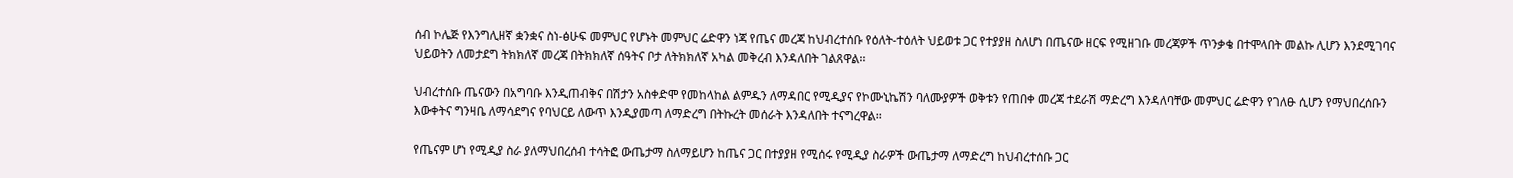ሰብ ኮሌጅ የእንግሊዘኛ ቋንቋና ስነ-ፅሁፍ መምህር የሆኑት መምህር ሬድዋን ነጃ የጤና መረጃ ከህብረተሰቡ የዕለት-ተዕለት ህይወቱ ጋር የተያያዘ ስለሆነ በጤናው ዘርፍ የሚዘገቡ መረጃዎች ጥንቃቄ በተሞላበት መልኩ ሊሆን እንደሚገባና ህይወትን ለመታደግ ትክክለኛ መረጃ በትክክለኛ ሰዓትና ቦታ ለትክክለኛ አካል መቅረብ እንዳለበት ገልጸዋል፡፡

ህብረተሰቡ ጤናውን በአግባቡ እንዲጠብቅና በሽታን አስቀድሞ የመከላከል ልምዱን ለማዳበር የሚዲያና የኮሙኒኬሽን ባለሙያዎች ወቅቱን የጠበቀ መረጃ ተደራሽ ማድረግ እንዳለባቸው መምህር ሬድዋን የገለፁ ሲሆን የማህበረሰቡን እውቀትና ግንዛቤ ለማሳደግና የባህርይ ለውጥ እንዲያመጣ ለማድረግ በትኩረት መሰራት እንዳለበት ተናግረዋል፡፡

የጤናም ሆነ የሚዲያ ስራ ያለማህበረሰብ ተሳትፎ ውጤታማ ስለማይሆን ከጤና ጋር በተያያዘ የሚሰሩ የሚዲያ ስራዎች ውጤታማ ለማድረግ ከህብረተሰቡ ጋር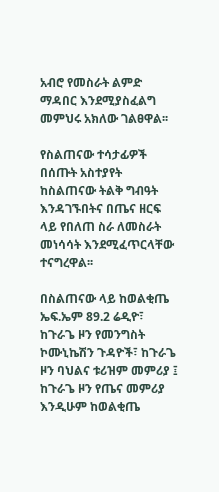አብሮ የመስራት ልምድ ማዳበር እንደሚያስፈልግ መምህሩ አክለው ገልፀዋል፡፡

የስልጠናው ተሳታፊዎች በሰጡት አስተያየት ከስልጠናው ትልቅ ግብዓት እንዳገኙበትና በጤና ዘርፍ ላይ የበለጠ ስራ ለመስራት መነሳሳት እንደሚፈጥርላቸው ተናግረዋል፡፡

በስልጠናው ላይ ከወልቂጤ ኤፍ.ኤም 89.2 ሬዲዮ፣ ከጉራጌ ዞን የመንግስት ኮሙኒኬሽን ጉዳዮች፣ ከጉራጌ ዞን ባህልና ቱሪዝም መምሪያ ፤ ከጉራጌ ዞን የጤና መምሪያ እንዲሁም ከወልቂጤ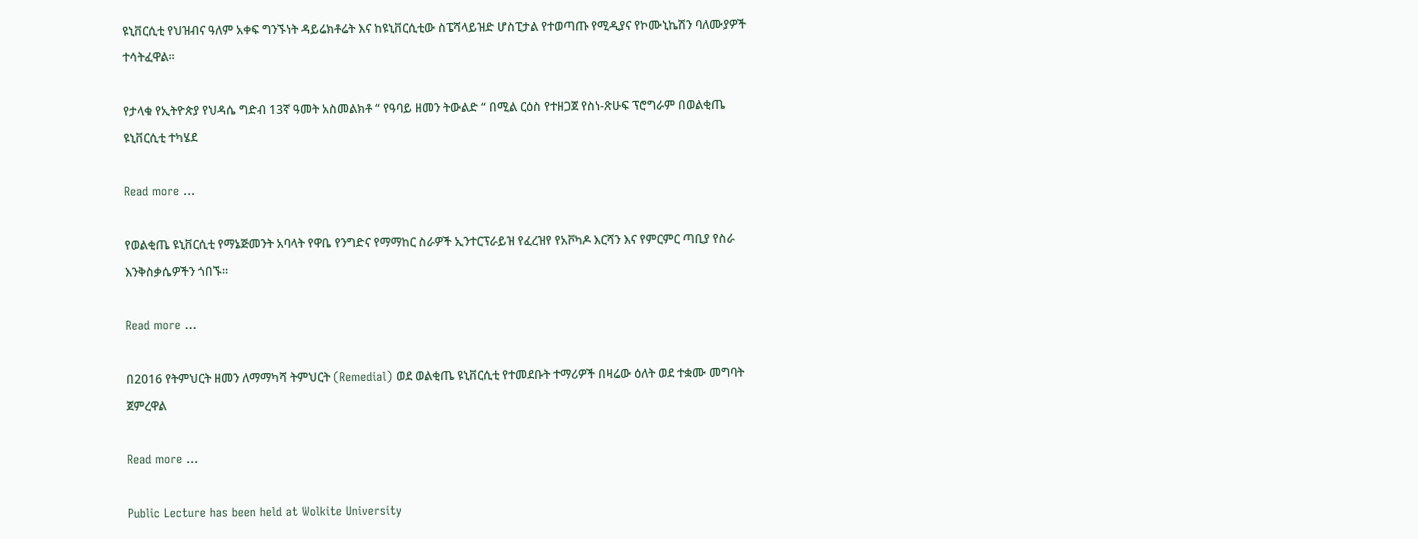ዩኒቨርሲቲ የህዝብና ዓለም አቀፍ ግንኙነት ዳይሬክቶሬት እና ከዩኒቨርሲቲው ስፔሻላይዝድ ሆስፒታል የተወጣጡ የሚዲያና የኮሙኒኬሽን ባለሙያዎች ተሳትፈዋል፡፡

የታላቁ የኢትዮጵያ የህዳሴ ግድብ 13ኛ ዓመት አስመልክቶ “ የዓባይ ዘመን ትውልድ “ በሚል ርዕስ የተዘጋጀ የስነ-ጽሁፍ ፕሮግራም በወልቂጤ ዩኒቨርሲቲ ተካሄደ

Read more ...

የወልቂጤ ዩኒቨርሲቲ የማኔጅመንት አባላት የዋቤ የንግድና የማማከር ስራዎች ኢንተርፕራይዝ የፈረዝየ የአቮካዶ እርሻን እና የምርምር ጣቢያ የስራ እንቅስቃሴዎችን ጎበኙ።

Read more ...

በ2016 የትምህርት ዘመን ለማማካሻ ትምህርት (Remedial) ወደ ወልቂጤ ዩኒቨርሲቲ የተመደቡት ተማሪዎች በዛሬው ዕለት ወደ ተቋሙ መግባት ጀምረዋል

Read more ...

Public Lecture has been held at Wolkite University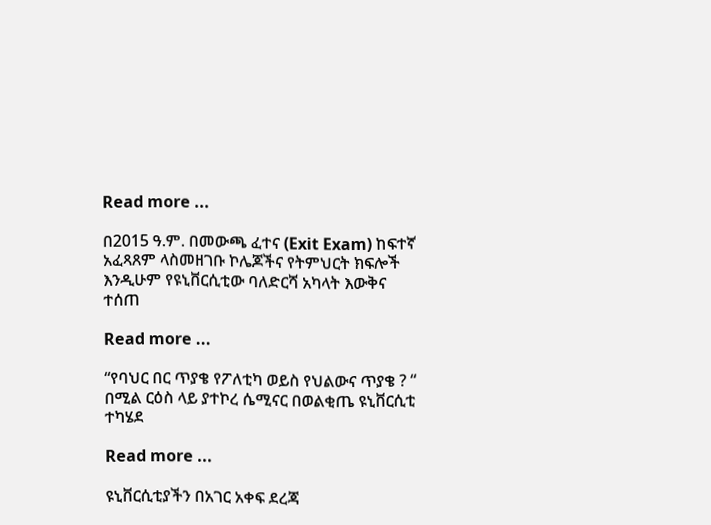Read more ...

በ2015 ዓ.ም. በመውጫ ፈተና (Exit Exam) ከፍተኛ አፈጻጸም ላስመዘገቡ ኮሌጆችና የትምህርት ክፍሎች እንዲሁም የዩኒቨርሲቲው ባለድርሻ አካላት እውቅና ተሰጠ

Read more ...

“የባህር በር ጥያቄ የፖለቲካ ወይስ የህልውና ጥያቄ ? “ በሚል ርዕስ ላይ ያተኮረ ሴሚናር በወልቂጤ ዩኒቨርሲቲ ተካሄደ

Read more ...

ዩኒቨርሲቲያችን በአገር አቀፍ ደረጃ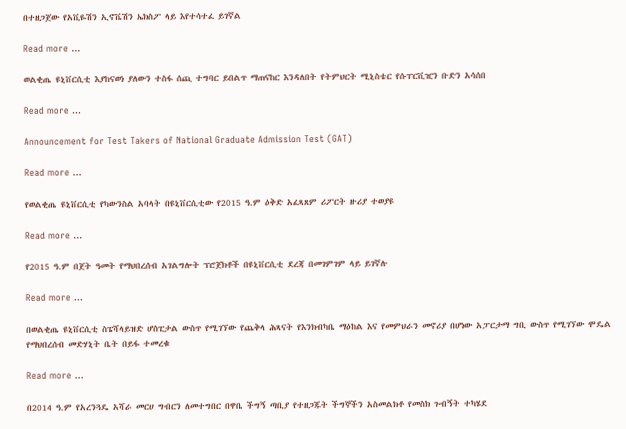በተዘጋጀው የአቪዬሽን ኢኖቬሽን ኤክስፖ ላይ እየተሳተፈ ይገኛል

Read more ...

ወልቂጤ ዩኒቨርሲቲ እያከናወነ ያለውን ተስፋ ሰጪ ተግባር ይበልጥ ማጠናከር እንዳለበት የትምህርት ሚኒስቴር የሱፐርቪዢን ቡድን አሳሰበ

Read more ...

Announcement for Test Takers of National Graduate Admission Test (GAT)

Read more ...

የወልቂጤ ዩኒቨርሲቲ የካውንስል አባላት በዩኒቨርሲቲው የ2015 ዓ.ም ዕቅድ አፈጻጸም ሪፖርት ዙሪያ ተወያዩ

Read more ...

የ2015 ዓ.ም በጀት ዓመት የማህበረሰብ አገልግሎት ፕሮጀክቶች በዩኒቨርሲቲ ደረጃ በመገምገም ላይ ይገኛሉ

Read more ...

በወልቂጤ ዩኒቨርሲቲ ስፔሻላይዝድ ሆስፒታል ውስጥ የሚገኘው የጨቅላ ሕጻናት የእንክብካቤ ማዕከል እና የመምህራን መኖሪያ በሆነው አፓርታማ ግቢ ውስጥ የሚገኘው ሞዴል የማህበረሰብ መድሃኒት ቤት በይፋ ተመረቁ

Read more ...

በ2014 ዓ.ም የአረንጓዴ አሻራ መርሀ ግብርን ለመተግበር በዋቤ ችግኝ ጣቢያ የተዘጋጁት ችግኞችን አስመልክቶ የመስክ ጉብኝት ተካሄደ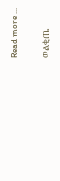Read more ...

ወልቂጤ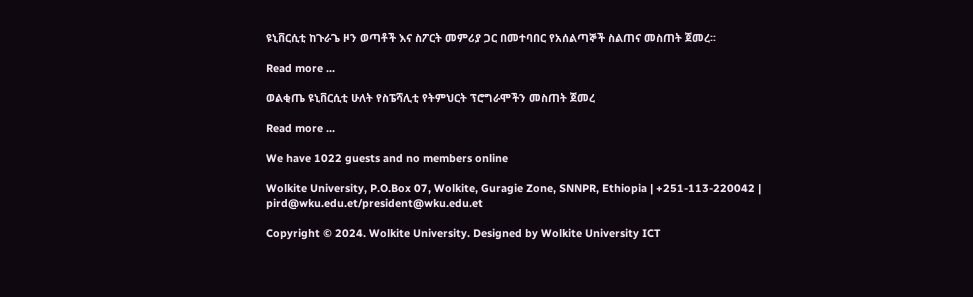ዩኒቨርሲቲ ከጉራጌ ዞን ወጣቶች እና ስፖርት መምሪያ ጋር በመተባበር የአሰልጣኞች ስልጠና መስጠት ጀመረ፡፡

Read more ...

ወልቂጤ ዩኒቨርሲቲ ሁለት የስፔሻሊቲ የትምህርት ፕሮግራሞችን መስጠት ጀመረ

Read more ...

We have 1022 guests and no members online

Wolkite University, P.O.Box 07, Wolkite, Guragie Zone, SNNPR, Ethiopia | +251-113-220042 | pird@wku.edu.et/president@wku.edu.et

Copyright © 2024. Wolkite University. Designed by Wolkite University ICT